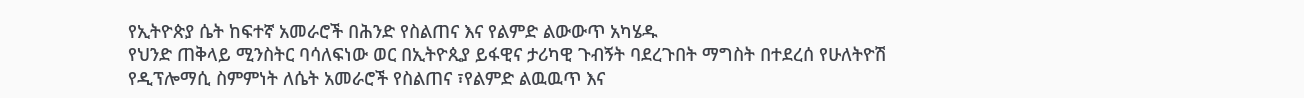የኢትዮጵያ ሴት ከፍተኛ አመራሮች በሕንድ የስልጠና እና የልምድ ልውውጥ አካሄዱ
የህንድ ጠቅላይ ሚንስትር ባሳለፍነው ወር በኢትዮጲያ ይፋዊና ታሪካዊ ጉብኝት ባደረጉበት ማግስት በተደረሰ የሁለትዮሽ የዲፕሎማሲ ስምምነት ለሴት አመራሮች የስልጠና ፣የልምድ ልዉዉጥ እና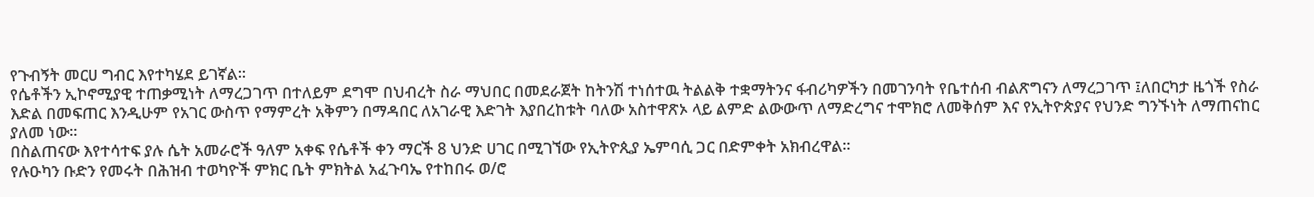የጉብኝት መርሀ ግብር እየተካሄደ ይገኛል፡፡
የሴቶችን ኢኮኖሚያዊ ተጠቃሚነት ለማረጋገጥ በተለይም ደግሞ በህብረት ስራ ማህበር በመደራጀት ከትንሽ ተነሰተዉ ትልልቅ ተቋማትንና ፋብሪካዎችን በመገንባት የቤተሰብ ብልጽግናን ለማረጋገጥ ፤ለበርካታ ዜጎች የስራ እድል በመፍጠር እንዲሁም የአገር ውስጥ የማምረት አቅምን በማዳበር ለአገራዊ እድገት እያበረከቱት ባለው አስተዋጽኦ ላይ ልምድ ልውውጥ ለማድረግና ተሞክሮ ለመቅሰም እና የኢትዮጵያና የህንድ ግንኙነት ለማጠናከር ያለመ ነው፡፡
በስልጠናው እየተሳተፍ ያሉ ሴት አመራሮች ዓለም አቀፍ የሴቶች ቀን ማርች 8 ህንድ ሀገር በሚገኘው የኢትዮጲያ ኤምባሲ ጋር በድምቀት አክብረዋል።
የሉዑካን ቡድን የመሩት በሕዝብ ተወካዮች ምክር ቤት ምክትል አፈጉባኤ የተከበሩ ወ/ሮ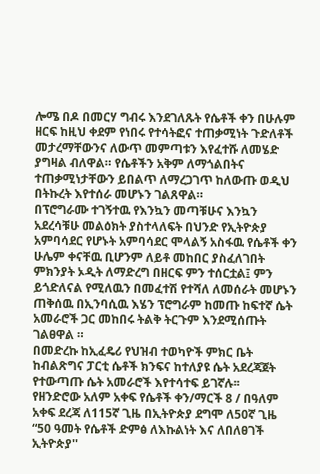ሎሜ በዶ በመርሃ ግብሩ እንደገለጹት የሴቶች ቀን በሁሉም ዘርፍ ከዚህ ቀደም የነበሩ የተሳትፎና ተጠቃሚነት ጉድለቶች መታረማቸውንና ለውጥ መምጣቱን እየፈተሹ ለመሄድ ያግዛል ብለዋል። የሴቶችን አቅም ለማጎልበትና ተጠቃሚነታቸውን ይበልጥ ለማረጋገጥ ከለውጡ ወዲህ በትኩረት እየተሰራ መሆኑን ገልጸዋል።
በፕሮግራሙ ተገኝተዉ የእንኳን መጣቹሁና እንኳን አደረሳቹሁ መልዕክት ያስተላለፍት በህንድ የኢትዮጵያ አምባሳደር የሆኑት አምባሳደር ሞላልኝ አስፋዉ የሴቶች ቀን ሁሌም ቀናቸዉ ቢሆንም ለይቶ መከበር ያስፈለገበት ምክንያት ኦዲት ለማድረግ በዘርፍ ምን ተሰርቷል፤ ምን ይጎድለናል የሚለዉን በመፈተሽ የተሻለ ለመሰራት መሆኑን ጠቅሰዉ በኢንባሲዉ እሄን ፕሮግራም ከመጡ ከፍተኛ ሴት አመራሮች ጋር መከበሩ ትልቅ ትርጉም እንደሚሰጡት ገልፀዋል ።
በመድረኩ ከኢፈዴሪ የህዝብ ተወካዮች ምክር ቤት ከብልጽግና ፓርቲ ሴቶች ክንፍና ከተለያዩ ሴት አደረጃጀት የተውጣጡ ሴት አመራሮች እየተሳተፍ ይገኛሉ፡፡
የዘንድሮው አለም አቀፍ የሴቶች ቀን/ማርች 8 / በዓለም አቀፍ ደረጃ ለ115ኛ ጊዜ በኢትዮጵያ ደግሞ ለ50ኛ ጊዜ “50 ዓመት የሴቶች ድምፅ ለእኩልነት እና ለበለፀገች ኢትዮጵያ''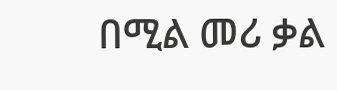በሚል መሪ ቃል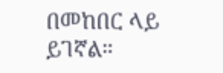በመከበር ላይ ይገኛል።